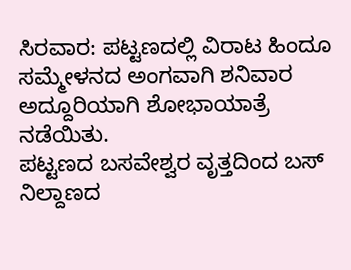ಸಿರವಾರ: ಪಟ್ಟಣದಲ್ಲಿ ವಿರಾಟ ಹಿಂದೂ ಸಮ್ಮೇಳನದ ಅಂಗವಾಗಿ ಶನಿವಾರ ಅದ್ದೂರಿಯಾಗಿ ಶೋಭಾಯಾತ್ರೆ ನಡೆಯಿತು.
ಪಟ್ಟಣದ ಬಸವೇಶ್ವರ ವೃತ್ತದಿಂದ ಬಸ್ ನಿಲ್ದಾಣದ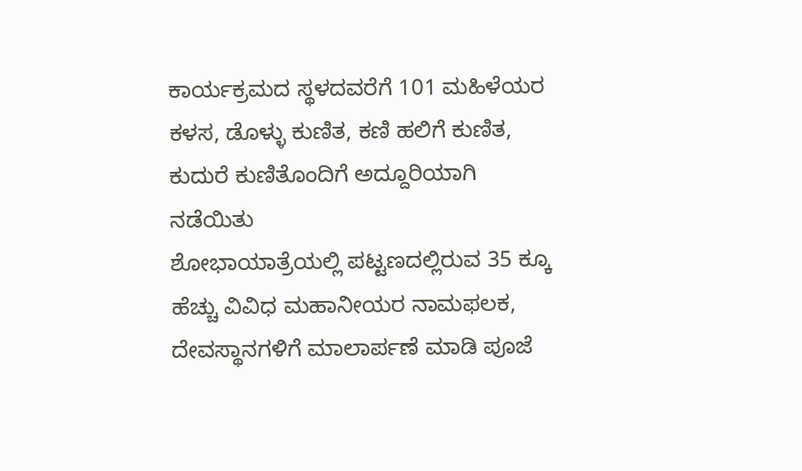ಕಾರ್ಯಕ್ರಮದ ಸ್ಥಳದವರೆಗೆ 101 ಮಹಿಳೆಯರ ಕಳಸ, ಡೊಳ್ಳು ಕುಣಿತ, ಕಣಿ ಹಲಿಗೆ ಕುಣಿತ, ಕುದುರೆ ಕುಣಿತೊಂದಿಗೆ ಅದ್ದೂರಿಯಾಗಿ ನಡೆಯಿತು
ಶೋಭಾಯಾತ್ರೆಯಲ್ಲಿ ಪಟ್ಟಣದಲ್ಲಿರುವ 35 ಕ್ಕೂ ಹೆಚ್ಚು ವಿವಿಧ ಮಹಾನೀಯರ ನಾಮಫಲಕ, ದೇವಸ್ಥಾನಗಳಿಗೆ ಮಾಲಾರ್ಪಣೆ ಮಾಡಿ ಪೂಜೆ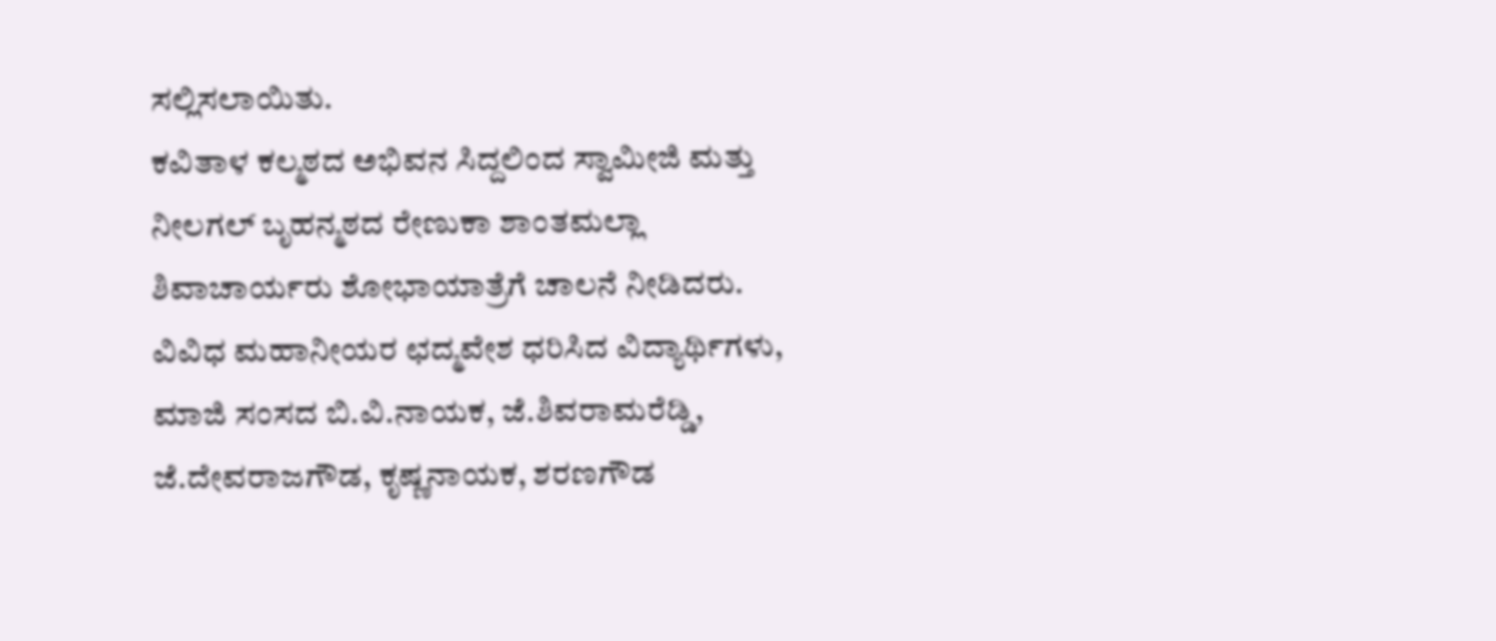ಸಲ್ಲಿಸಲಾಯಿತು.
ಕವಿತಾಳ ಕಲ್ಮಠದ ಅಭಿವನ ಸಿದ್ದಲಿಂದ ಸ್ವಾಮೀಜಿ ಮತ್ತು ನೀಲಗಲ್ ಬೃಹನ್ಮಠದ ರೇಣುಕಾ ಶಾಂತಮಲ್ಲಾ ಶಿವಾಚಾರ್ಯರು ಶೋಭಾಯಾತ್ರೆಗೆ ಚಾಲನೆ ನೀಡಿದರು.
ವಿವಿಧ ಮಹಾನೀಯರ ಛದ್ಮವೇಶ ಧರಿಸಿದ ವಿದ್ಯಾರ್ಥಿಗಳು, ಮಾಜಿ ಸಂಸದ ಬಿ.ವಿ.ನಾಯಕ, ಜೆ.ಶಿವರಾಮರೆಡ್ಡಿ, ಜೆ.ದೇವರಾಜಗೌಡ, ಕೃಷ್ಣನಾಯಕ, ಶರಣಗೌಡ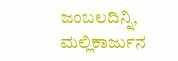ಜಂಬಲದಿನ್ನಿ, ಮಲ್ಲಿಕಾರ್ಜುನ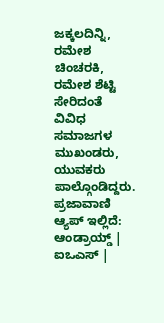ಜಕ್ಕಲದಿನ್ನಿ, ರಮೇಶ ಚಿಂಚರಕಿ, ರಮೇಶ ಶೆಟ್ಟಿ ಸೇರಿದಂತೆ ವಿವಿಧ ಸಮಾಜಗಳ ಮುಖಂಡರು, ಯುವಕರು ಪಾಲ್ಗೊಂಡಿದ್ದರು.
ಪ್ರಜಾವಾಣಿ ಆ್ಯಪ್ ಇಲ್ಲಿದೆ: ಆಂಡ್ರಾಯ್ಡ್ | ಐಒಎಸ್ |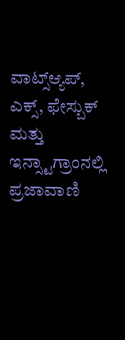ವಾಟ್ಸ್ಆ್ಯಪ್, ಎಕ್ಸ್, ಫೇಸ್ಬುಕ್ ಮತ್ತು ಇನ್ಸ್ಟಾಗ್ರಾಂನಲ್ಲಿ ಪ್ರಜಾವಾಣಿ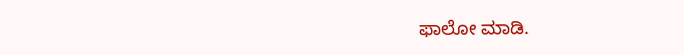ಫಾಲೋ ಮಾಡಿ.